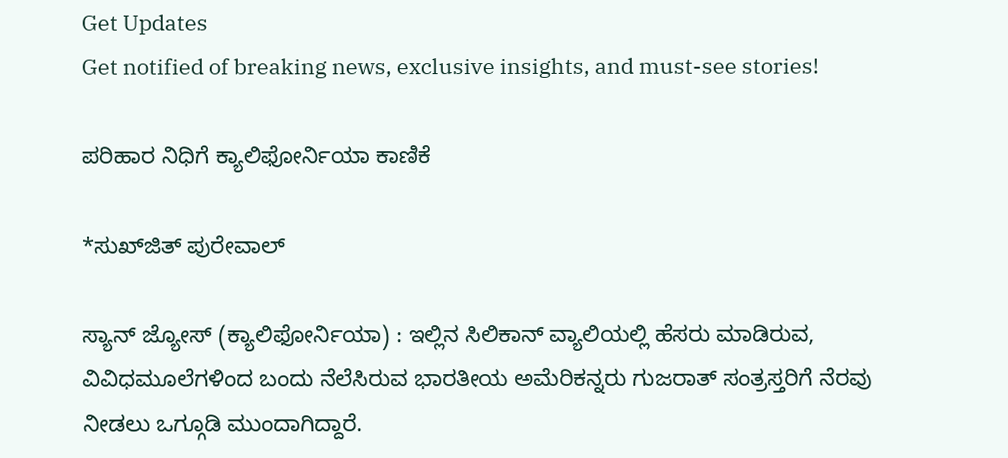Get Updates
Get notified of breaking news, exclusive insights, and must-see stories!

ಪರಿಹಾರ ನಿಧಿಗೆ ಕ್ಯಾಲಿಫೋರ್ನಿಯಾ ಕಾಣಿಕೆ

*ಸುಖ್‌ಜಿತ್‌ ಪುರೇವಾಲ್‌

ಸ್ಯಾನ್‌ ಜ್ಯೋಸ್‌ (ಕ್ಯಾಲಿಫೋರ್ನಿಯಾ) : ಇಲ್ಲಿನ ಸಿಲಿಕಾನ್‌ ವ್ಯಾಲಿಯಲ್ಲಿ ಹೆಸರು ಮಾಡಿರುವ, ವಿವಿಧಮೂಲೆಗಳಿಂದ ಬಂದು ನೆಲೆಸಿರುವ ಭಾರತೀಯ ಅಮೆರಿಕನ್ನರು ಗುಜರಾತ್‌ ಸಂತ್ರಸ್ತರಿಗೆ ನೆರವು ನೀಡಲು ಒಗ್ಗೂಡಿ ಮುಂದಾಗಿದ್ದಾರೆ.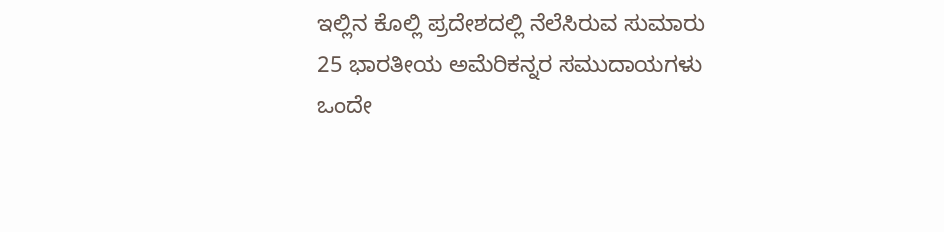ಇಲ್ಲಿನ ಕೊಲ್ಲಿ ಪ್ರದೇಶದಲ್ಲಿ ನೆಲೆಸಿರುವ ಸುಮಾರು 25 ಭಾರತೀಯ ಅಮೆರಿಕನ್ನರ ಸಮುದಾಯಗಳು ಒಂದೇ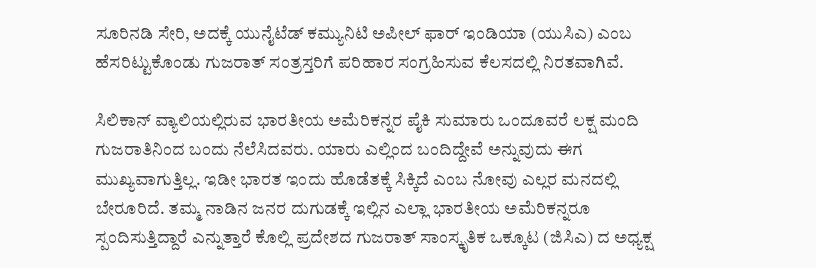ಸೂರಿನಡಿ ಸೇರಿ, ಅದಕ್ಕೆ ಯುನೈಟೆಡ್‌ ಕಮ್ಯುನಿಟಿ ಅಪೀಲ್‌ ಫಾರ್‌ ಇಂಡಿಯಾ (ಯುಸಿಎ) ಎಂಬ ಹೆಸರಿಟ್ಟುಕೊಂಡು ಗುಜರಾತ್‌ ಸಂತ್ರಸ್ತರಿಗೆ ಪರಿಹಾರ ಸಂಗ್ರಹಿಸುವ ಕೆಲಸದಲ್ಲಿ ನಿರತವಾಗಿವೆ.

ಸಿಲಿಕಾನ್‌ ವ್ಯಾಲಿಯಲ್ಲಿರುವ ಭಾರತೀಯ ಅಮೆರಿಕನ್ನರ ಪೈಕಿ ಸುಮಾರು ಒಂದೂವರೆ ಲಕ್ಷ ಮಂದಿ ಗುಜರಾತಿನಿಂದ ಬಂದು ನೆಲೆಸಿದವರು. ಯಾರು ಎಲ್ಲಿಂದ ಬಂದಿದ್ದೇವೆ ಅನ್ನುವುದು ಈಗ ಮುಖ್ಯವಾಗುತ್ತಿಲ್ಲ. ಇಡೀ ಭಾರತ ಇಂದು ಹೊಡೆತಕ್ಕೆ ಸಿಕ್ಕಿದೆ ಎಂಬ ನೋವು ಎಲ್ಲರ ಮನದಲ್ಲಿ ಬೇರೂರಿದೆ. ತಮ್ಮ ನಾಡಿನ ಜನರ ದುಗುಡಕ್ಕೆ ಇಲ್ಲಿನ ಎಲ್ಲಾ ಭಾರತೀಯ ಅಮೆರಿಕನ್ನರೂ ಸ್ಪಂದಿಸುತ್ತಿದ್ದಾರೆ ಎನ್ನುತ್ತಾರೆ ಕೊಲ್ಲಿ ಪ್ರದೇಶದ ಗುಜರಾತ್‌ ಸಾಂಸ್ಕೃತಿಕ ಒಕ್ಕೂಟ (ಜಿಸಿಎ) ದ ಅಧ್ಯಕ್ಷ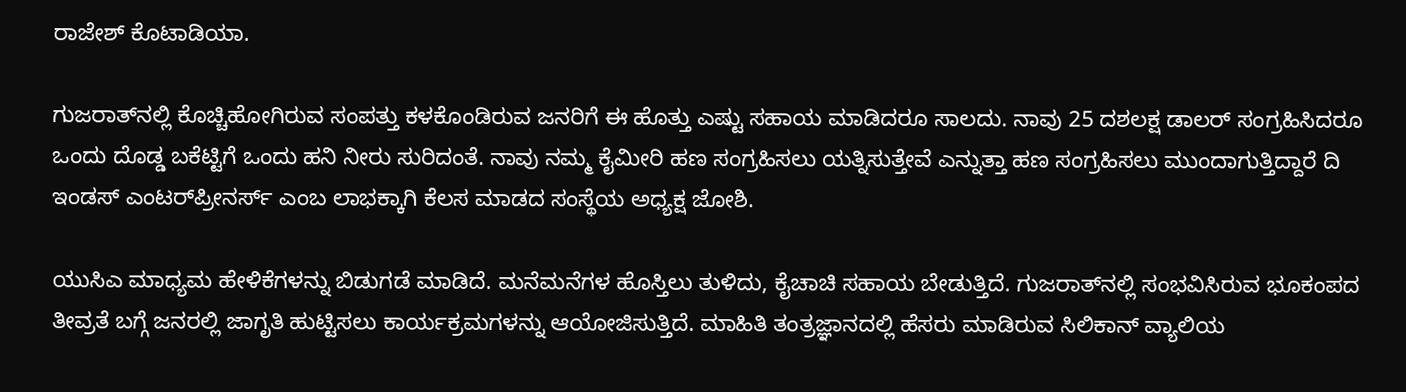ರಾಜೇಶ್‌ ಕೊಟಾಡಿಯಾ.

ಗುಜರಾತ್‌ನಲ್ಲಿ ಕೊಚ್ಚಿಹೋಗಿರುವ ಸಂಪತ್ತು ಕಳಕೊಂಡಿರುವ ಜನರಿಗೆ ಈ ಹೊತ್ತು ಎಷ್ಟು ಸಹಾಯ ಮಾಡಿದರೂ ಸಾಲದು. ನಾವು 25 ದಶಲಕ್ಷ ಡಾಲರ್‌ ಸಂಗ್ರಹಿಸಿದರೂ ಒಂದು ದೊಡ್ಡ ಬಕೆಟ್ಟಿಗೆ ಒಂದು ಹನಿ ನೀರು ಸುರಿದಂತೆ. ನಾವು ನಮ್ಮ ಕೈಮೀರಿ ಹಣ ಸಂಗ್ರಹಿಸಲು ಯತ್ನಿಸುತ್ತೇವೆ ಎನ್ನುತ್ತಾ ಹಣ ಸಂಗ್ರಹಿಸಲು ಮುಂದಾಗುತ್ತಿದ್ದಾರೆ ದಿ ಇಂಡಸ್‌ ಎಂಟರ್‌ಪ್ರೀನರ್ಸ್‌ ಎಂಬ ಲಾಭಕ್ಕಾಗಿ ಕೆಲಸ ಮಾಡದ ಸಂಸ್ಥೆಯ ಅಧ್ಯಕ್ಷ ಜೋಶಿ.

ಯುಸಿಎ ಮಾಧ್ಯಮ ಹೇಳಿಕೆಗಳನ್ನು ಬಿಡುಗಡೆ ಮಾಡಿದೆ. ಮನೆಮನೆಗಳ ಹೊಸ್ತಿಲು ತುಳಿದು, ಕೈಚಾಚಿ ಸಹಾಯ ಬೇಡುತ್ತಿದೆ. ಗುಜರಾತ್‌ನಲ್ಲಿ ಸಂಭವಿಸಿರುವ ಭೂಕಂಪದ ತೀವ್ರತೆ ಬಗ್ಗೆ ಜನರಲ್ಲಿ ಜಾಗೃತಿ ಹುಟ್ಟಿಸಲು ಕಾರ್ಯಕ್ರಮಗಳನ್ನು ಆಯೋಜಿಸುತ್ತಿದೆ. ಮಾಹಿತಿ ತಂತ್ರಜ್ಞಾನದಲ್ಲಿ ಹೆಸರು ಮಾಡಿರುವ ಸಿಲಿಕಾನ್‌ ವ್ಯಾಲಿಯ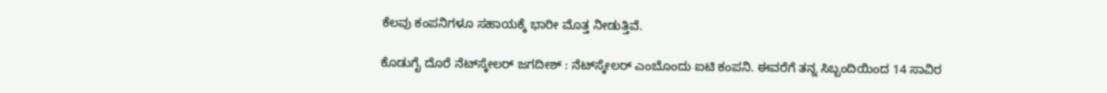ಕೆಲವು ಕಂಪನಿಗಳೂ ಸಹಾಯಕ್ಕೆ ಭಾರೀ ಮೊತ್ತ ನೀಡುತ್ತಿವೆ.

ಕೊಡುಗೈ ದೊರೆ ನೆಟ್‌ಸ್ಕೇಲರ್‌ ಜಗದೀಶ್‌ : ನೆಟ್‌ಸ್ಕೇಲರ್‌ ಎಂಬೊಂದು ಐಟಿ ಕಂಪನಿ. ಈವರೆಗೆ ತನ್ನ ಸಿಬ್ಬಂದಿಯಿಂದ 14 ಸಾವಿರ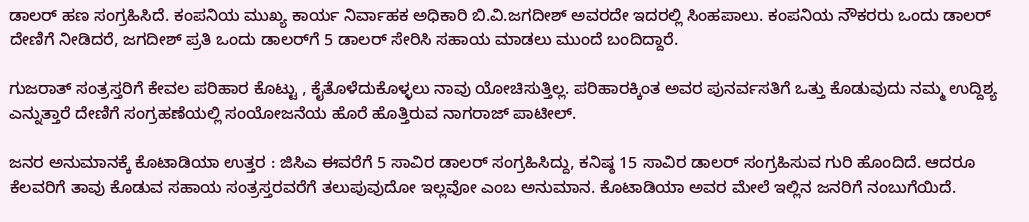ಡಾಲರ್‌ ಹಣ ಸಂಗ್ರಹಿಸಿದೆ. ಕಂಪನಿಯ ಮುಖ್ಯ ಕಾರ್ಯ ನಿರ್ವಾಹಕ ಅಧಿಕಾರಿ ಬಿ.ವಿ.ಜಗದೀಶ್‌ ಅವರದೇ ಇದರಲ್ಲಿ ಸಿಂಹಪಾಲು. ಕಂಪನಿಯ ನೌಕರರು ಒಂದು ಡಾಲರ್‌ ದೇಣಿಗೆ ನೀಡಿದರೆ, ಜಗದೀಶ್‌ ಪ್ರತಿ ಒಂದು ಡಾಲರ್‌ಗೆ 5 ಡಾಲರ್‌ ಸೇರಿಸಿ ಸಹಾಯ ಮಾಡಲು ಮುಂದೆ ಬಂದಿದ್ದಾರೆ.

ಗುಜರಾತ್‌ ಸಂತ್ರಸ್ತರಿಗೆ ಕೇವಲ ಪರಿಹಾರ ಕೊಟ್ಟು , ಕೈತೊಳೆದುಕೊಳ್ಳಲು ನಾವು ಯೋಚಿಸುತ್ತಿಲ್ಲ. ಪರಿಹಾರಕ್ಕಿಂತ ಅವರ ಪುನರ್ವಸತಿಗೆ ಒತ್ತು ಕೊಡುವುದು ನಮ್ಮ ಉದ್ದಿಶ್ಯ ಎನ್ನುತ್ತಾರೆ ದೇಣಿಗೆ ಸಂಗ್ರಹಣೆಯಲ್ಲಿ ಸಂಯೋಜನೆಯ ಹೊರೆ ಹೊತ್ತಿರುವ ನಾಗರಾಜ್‌ ಪಾಟೀಲ್‌.

ಜನರ ಅನುಮಾನಕ್ಕೆ ಕೊಟಾಡಿಯಾ ಉತ್ತರ : ಜಿಸಿಎ ಈವರೆಗೆ 5 ಸಾವಿರ ಡಾಲರ್‌ ಸಂಗ್ರಹಿಸಿದ್ದು, ಕನಿಷ್ಠ 15 ಸಾವಿರ ಡಾಲರ್‌ ಸಂಗ್ರಹಿಸುವ ಗುರಿ ಹೊಂದಿದೆ. ಆದರೂ ಕೆಲವರಿಗೆ ತಾವು ಕೊಡುವ ಸಹಾಯ ಸಂತ್ರಸ್ತರವರೆಗೆ ತಲುಪುವುದೋ ಇಲ್ಲವೋ ಎಂಬ ಅನುಮಾನ. ಕೊಟಾಡಿಯಾ ಅವರ ಮೇಲೆ ಇಲ್ಲಿನ ಜನರಿಗೆ ನಂಬುಗೆಯಿದೆ.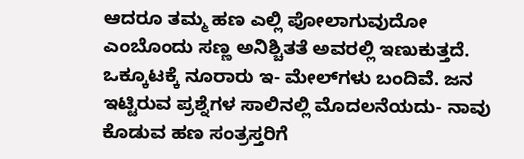ಆದರೂ ತಮ್ಮ ಹಣ ಎಲ್ಲಿ ಪೋಲಾಗುವುದೋ ಎಂಬೊಂದು ಸಣ್ಣ ಅನಿಶ್ಚಿತತೆ ಅವರಲ್ಲಿ ಇಣುಕುತ್ತದೆ. ಒಕ್ಕೂಟಕ್ಕೆ ನೂರಾರು ಇ- ಮೇಲ್‌ಗಳು ಬಂದಿವೆ. ಜನ ಇಟ್ಟಿರುವ ಪ್ರಶ್ನೆಗಳ ಸಾಲಿನಲ್ಲಿ ಮೊದಲನೆಯದು- ನಾವು ಕೊಡುವ ಹಣ ಸಂತ್ರಸ್ತರಿಗೆ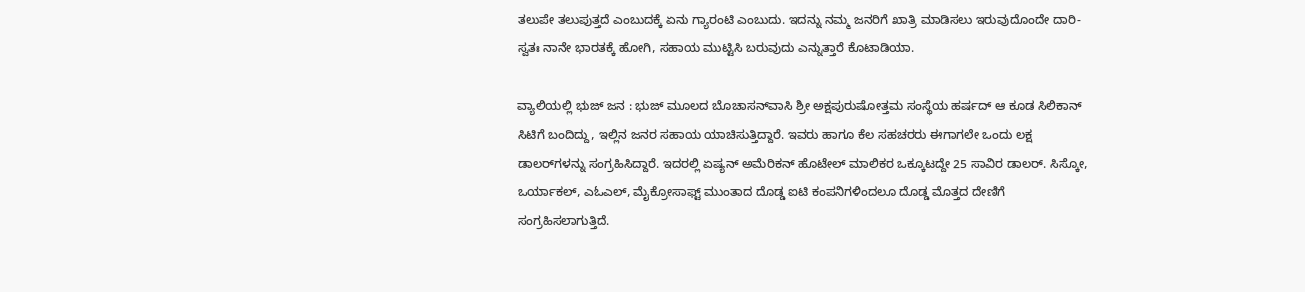ತಲುಪೇ ತಲುಪುತ್ತದೆ ಎಂಬುದಕ್ಕೆ ಏನು ಗ್ಯಾರಂಟಿ ಎಂಬುದು. ಇದನ್ನು ನಮ್ಮ ಜನರಿಗೆ ಖಾತ್ರಿ ಮಾಡಿಸಲು ಇರುವುದೊಂದೇ ದಾರಿ- ಸ್ವತಃ ನಾನೇ ಭಾರತಕ್ಕೆ ಹೋಗಿ, ಸಹಾಯ ಮುಟ್ಟಿಸಿ ಬರುವುದು ಎನ್ನುತ್ತಾರೆ ಕೊಟಾಡಿಯಾ.

ವ್ಯಾಲಿಯಲ್ಲಿ ಭುಜ್‌ ಜನ : ಭುಜ್‌ ಮೂಲದ ಬೊಚಾಸನ್‌ವಾಸಿ ಶ್ರೀ ಅಕ್ಷಪುರುಷೋತ್ತಮ ಸಂಸ್ಥೆಯ ಹರ್ಷದ್‌ ಆ ಕೂಡ ಸಿಲಿಕಾನ್‌ ಸಿಟಿಗೆ ಬಂದಿದ್ದು, ಇಲ್ಲಿನ ಜನರ ಸಹಾಯ ಯಾಚಿಸುತ್ತಿದ್ದಾರೆ. ಇವರು ಹಾಗೂ ಕೆಲ ಸಹಚರರು ಈಗಾಗಲೇ ಒಂದು ಲಕ್ಷ ಡಾಲರ್‌ಗಳನ್ನು ಸಂಗ್ರಹಿಸಿದ್ದಾರೆ. ಇದರಲ್ಲಿ ಏಷ್ಯನ್‌ ಅಮೆರಿಕನ್‌ ಹೊಟೇಲ್‌ ಮಾಲಿಕರ ಒಕ್ಕೂಟದ್ದೇ 25 ಸಾವಿರ ಡಾಲರ್‌. ಸಿಸ್ಕೋ, ಒರ್ಯಾಕಲ್‌, ಎಓಎಲ್‌, ಮೈಕ್ರೋಸಾಫ್ಟ್‌ ಮುಂತಾದ ದೊಡ್ಡ ಐಟಿ ಕಂಪನಿಗಳಿಂದಲೂ ದೊಡ್ಡ ಮೊತ್ತದ ದೇಣಿಗೆ ಸಂಗ್ರಹಿಸಲಾಗುತ್ತಿದೆ.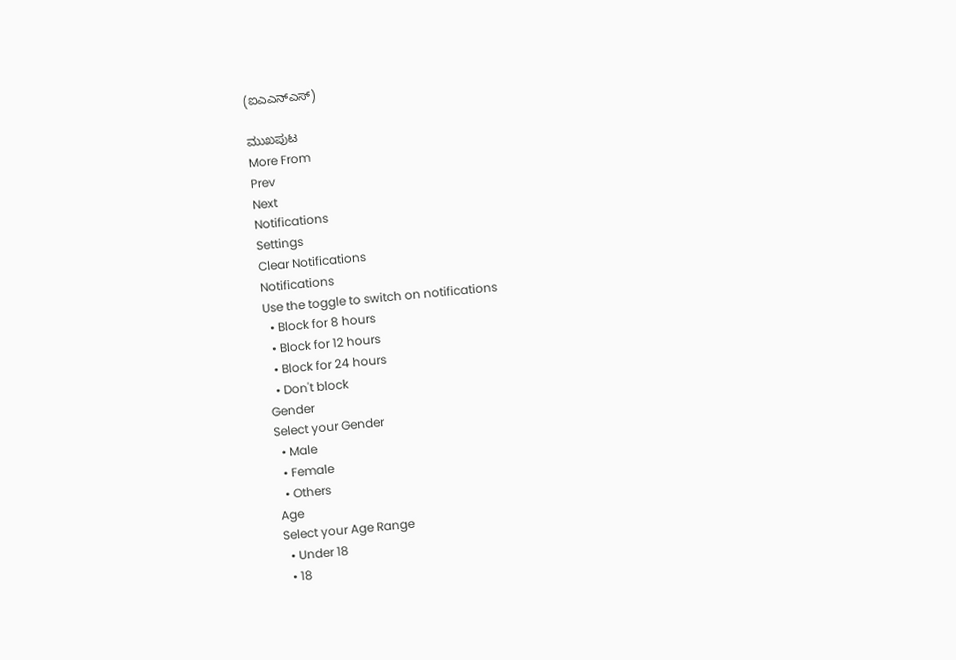(ಐಎಎನ್‌ಎಸ್‌)

ಮುಖಪುಟ
More From
Prev
Next
Notifications
Settings
Clear Notifications
Notifications
Use the toggle to switch on notifications
  • Block for 8 hours
  • Block for 12 hours
  • Block for 24 hours
  • Don't block
Gender
Select your Gender
  • Male
  • Female
  • Others
Age
Select your Age Range
  • Under 18
  • 18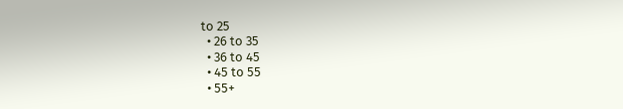to 25
  • 26 to 35
  • 36 to 45
  • 45 to 55
  • 55+